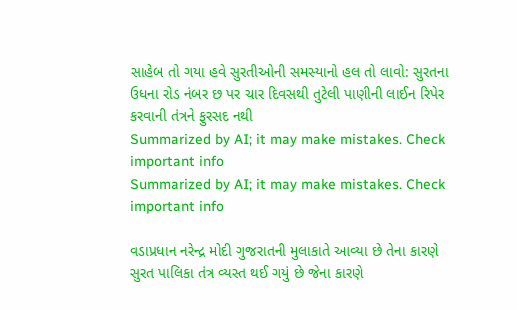સાહેબ તો ગયા હવે સુરતીઓની સમસ્યાનો હલ તો લાવો: સુરતના ઉધના રોડ નંબર છ પર ચાર દિવસથી તુટેલી પાણીની લાઈન રિપેર કરવાની તંત્રને ફુરસદ નથી
Summarized by AI; it may make mistakes. Check important info
Summarized by AI; it may make mistakes. Check important info

વડાપ્રધાન નરેન્દ્ર મોદી ગુજરાતની મુલાકાતે આવ્યા છે તેના કારણે સુરત પાલિકા તંત્ર વ્યસ્ત થઈ ગયું છે જેના કારણે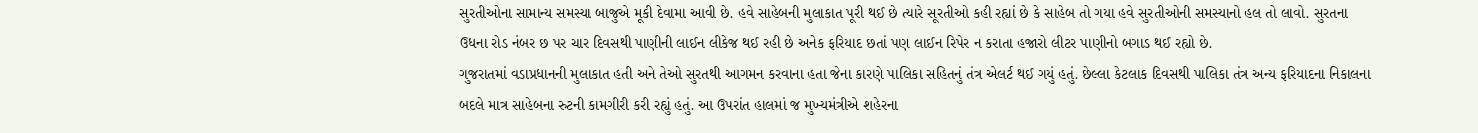સુરતીઓના સામાન્ય સમસ્યા બાજુએ મૂકી દેવામા આવી છે. હવે સાહેબની મુલાકાત પૂરી થઈ છે ત્યારે સૂરતીઓ કહી રહ્યાં છે કે સાહેબ તો ગયા હવે સુરતીઓની સમસ્યાનો હલ તો લાવો. સુરતના ઉધના રોડ નંબર છ પર ચાર દિવસથી પાણીની લાઈન લીકેજ થઈ રહી છે અનેક ફરિયાદ છતાં પણ લાઈન રિપેર ન કરાતા હજારો લીટર પાણીનો બગાડ થઈ રહ્યો છે.
ગુજરાતમાં વડાપ્રધાનની મુલાકાત હતી અને તેઓ સુરતથી આગમન કરવાના હતા જેના કારણે પાલિકા સહિતનું તંત્ર એલર્ટ થઈ ગયું હતું. છેલ્લા કેટલાક દિવસથી પાલિકા તંત્ર અન્ય ફરિયાદના નિકાલના બદલે માત્ર સાહેબના રુટની કામગીરી કરી રહ્યું હતું. આ ઉપરાંત હાલમાં જ મુખ્યમંત્રીએ શહેરના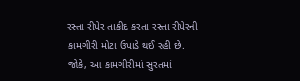રસ્તા રીપેર તાકીદ કરતા રસ્તા રીપેરની કામગીરી મોટા ઉપાડે થઈ રહી છે. જોકે, આ કામગીરીમાં સુરતમાં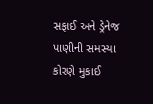સફાઈ અને ડ્રેનેજ પાણીની સમસ્યા કોરણે મુકાઈ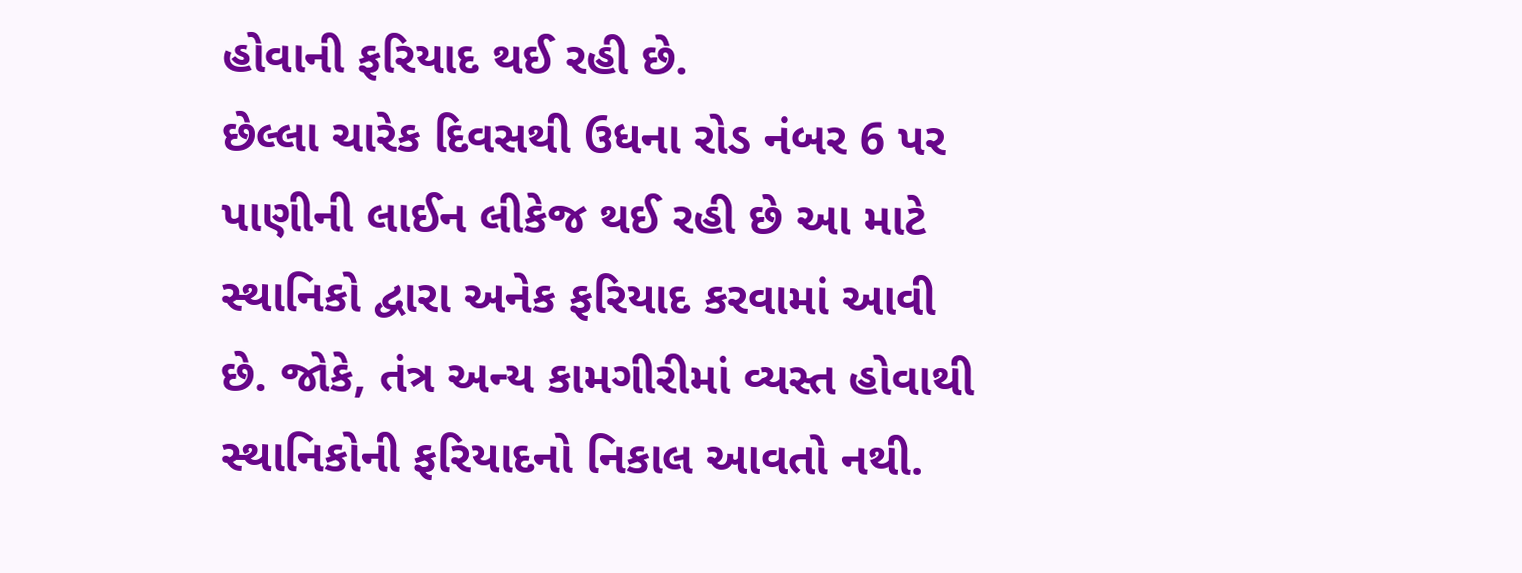હોવાની ફરિયાદ થઈ રહી છે.
છેલ્લા ચારેક દિવસથી ઉધના રોડ નંબર 6 પર પાણીની લાઈન લીકેજ થઈ રહી છે આ માટે સ્થાનિકો દ્વારા અનેક ફરિયાદ કરવામાં આવી છે. જોકે, તંત્ર અન્ય કામગીરીમાં વ્યસ્ત હોવાથી સ્થાનિકોની ફરિયાદનો નિકાલ આવતો નથી.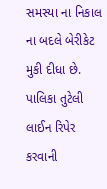સમસ્યા ના નિકાલ ના બદલે બેરીકેટ મુકી દીધા છે. પાલિકા તુટેલી લાઈન રિપેર કરવાની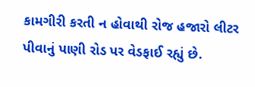કામગીરી કરતી ન હોવાથી રોજ હજારો લીટર પીવાનું પાણી રોડ પર વેડફાઈ રહ્યું છે.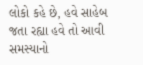લોકો કહે છે, હવે સાહેબ જતા રહ્યા હવે તો આવી સમસ્યાનો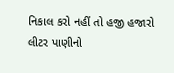નિકાલ કરો નહીં તો હજી હજારો લીટર પાણીનો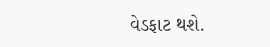વેડફાટ થશે.